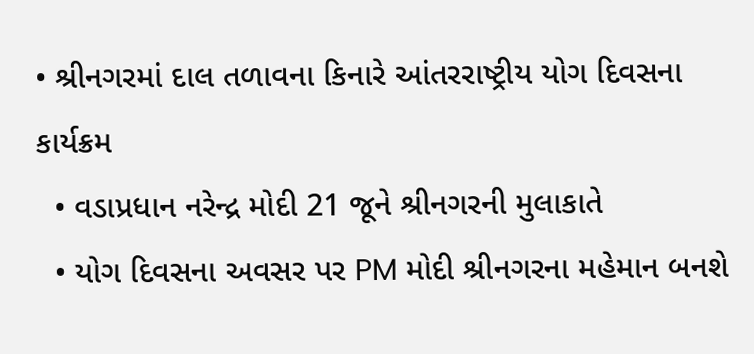• શ્રીનગરમાં દાલ તળાવના કિનારે આંતરરાષ્ટ્રીય યોગ દિવસના કાર્યક્રમ
  • વડાપ્રધાન નરેન્દ્ર મોદી 21 જૂને શ્રીનગરની મુલાકાતે
  • યોગ દિવસના અવસર પર PM મોદી શ્રીનગરના મહેમાન બનશે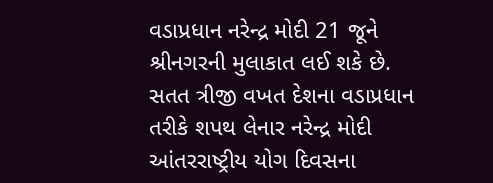વડાપ્રધાન નરેન્દ્ર મોદી 21 જૂને શ્રીનગરની મુલાકાત લઈ શકે છે. સતત ત્રીજી વખત દેશના વડાપ્રધાન તરીકે શપથ લેનાર નરેન્દ્ર મોદી આંતરરાષ્ટ્રીય યોગ દિવસના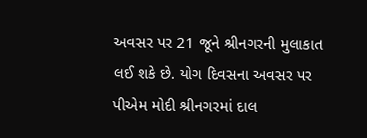અવસર પર 21 જૂને શ્રીનગરની મુલાકાત લઈ શકે છે. યોગ દિવસના અવસર પર પીએમ મોદી શ્રીનગરમાં દાલ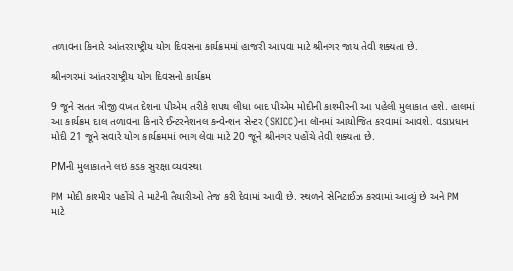તળાવના કિનારે આંતરરાષ્ટ્રીય યોગ દિવસના કાર્યક્રમમાં હાજરી આપવા માટે શ્રીનગર જાય તેવી શક્યતા છે.

શ્રીનગરમાં આંતરરાષ્ટ્રીય યોગ દિવસનો કાર્યક્રમ

9 જૂને સતત ત્રીજી વખત દેશના પીએમ તરીકે શપથ લીધા બાદ પીએમ મોદીની કાશ્મીરની આ પહેલી મુલાકાત હશે. હાલમાં આ કાર્યક્રમ દાલ તળાવના કિનારે ઈન્ટરનેશનલ કન્વેન્શન સેન્ટર (SKICC)ના લૉનમાં આયોજિત કરવામાં આવશે. વડાપ્રધાન મોદી 21 જૂને સવારે યોગ કાર્યક્રમમાં ભાગ લેવા માટે 20 જૂને શ્રીનગર પહોંચે તેવી શક્યતા છે.

PMની મુલાકાતને લઇ કડક સુરક્ષા વ્યવસ્થા

PM મોદી કાશ્મીર પહોંચે તે માટેની તૈયારીઓ તેજ કરી દેવામાં આવી છે. સ્થળને સેનિટાઈઝ કરવામાં આવ્યું છે અને PM માટે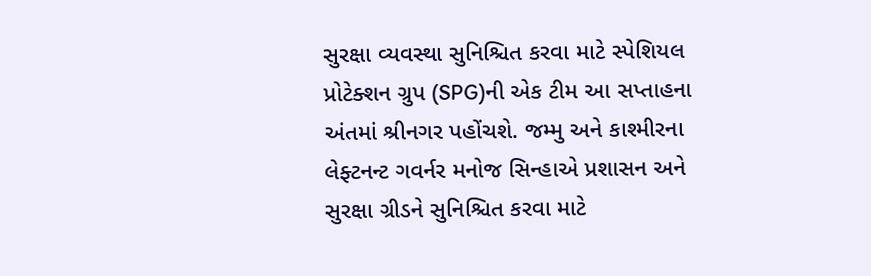સુરક્ષા વ્યવસ્થા સુનિશ્ચિત કરવા માટે સ્પેશિયલ પ્રોટેક્શન ગ્રુપ (SPG)ની એક ટીમ આ સપ્તાહના અંતમાં શ્રીનગર પહોંચશે. જમ્મુ અને કાશ્મીરના લેફ્ટનન્ટ ગવર્નર મનોજ સિન્હાએ પ્રશાસન અને સુરક્ષા ગ્રીડને સુનિશ્ચિત કરવા માટે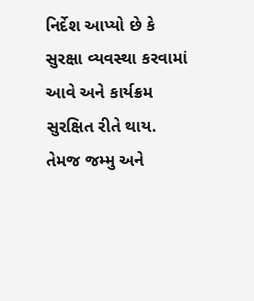નિર્દેશ આપ્યો છે કે સુરક્ષા વ્યવસ્થા કરવામાં આવે અને કાર્યક્રમ સુરક્ષિત રીતે થાય. તેમજ જમ્મુ અને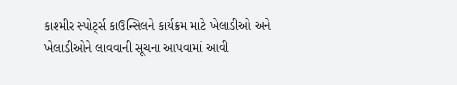કાશ્મીર સ્પોર્ટ્સ કાઉન્સિલને કાર્યક્રમ માટે ખેલાડીઓ અને ખેલાડીઓને લાવવાની સૂચના આપવામાં આવી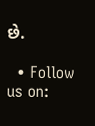છે.

  • Follow us on: